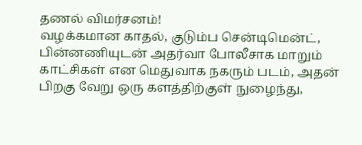தணல் விமர்சனம்!
வழக்கமான காதல், குடும்ப சென்டிமென்ட், பின்னணியுடன் அதர்வா போலீசாக மாறும் காட்சிகள் என மெதுவாக நகரும் படம், அதன் பிறகு வேறு ஒரு களத்திற்குள் நுழைந்து,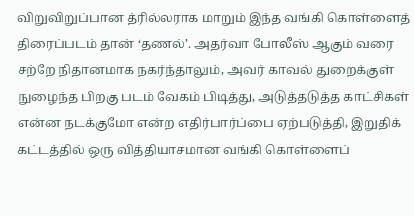விறுவிறுப்பான த்ரில்லராக மாறும் இந்த வங்கி கொள்ளைத் திரைப்படம் தான் ‘தணல்’. அதர்வா போலீஸ் ஆகும் வரை சற்றே நிதானமாக நகர்ந்தாலும், அவர் காவல் துறைக்குள் நுழைந்த பிறகு படம் வேகம் பிடித்து, அடுத்தடுத்த காட்சிகள் என்ன நடக்குமோ என்ற எதிர்பார்ப்பை ஏற்படுத்தி, இறுதிக் கட்டத்தில் ஒரு வித்தியாசமான வங்கி கொள்ளைப்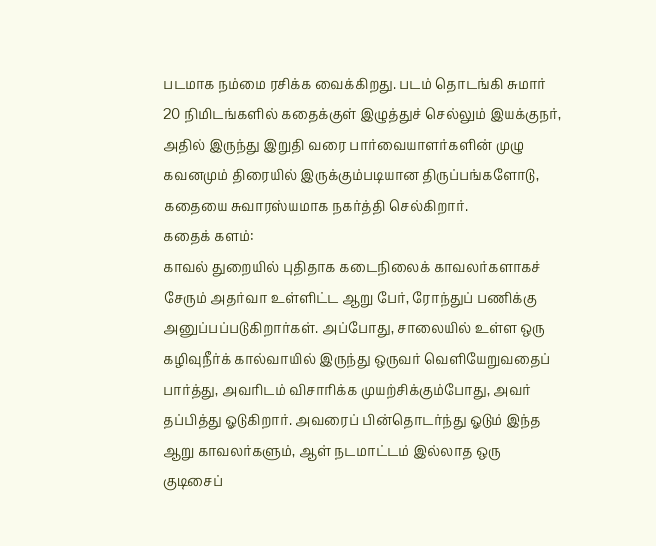படமாக நம்மை ரசிக்க வைக்கிறது. படம் தொடங்கி சுமார் 20 நிமிடங்களில் கதைக்குள் இழுத்துச் செல்லும் இயக்குநர், அதில் இருந்து இறுதி வரை பார்வையாளர்களின் முழு கவனமும் திரையில் இருக்கும்படியான திருப்பங்களோடு, கதையை சுவாரஸ்யமாக நகர்த்தி செல்கிறார்.
கதைக் களம்:
காவல் துறையில் புதிதாக கடைநிலைக் காவலர்களாகச் சேரும் அதர்வா உள்ளிட்ட ஆறு பேர், ரோந்துப் பணிக்கு அனுப்பப்படுகிறார்கள். அப்போது, சாலையில் உள்ள ஒரு கழிவுநீர்க் கால்வாயில் இருந்து ஒருவர் வெளியேறுவதைப் பார்த்து, அவரிடம் விசாரிக்க முயற்சிக்கும்போது, அவர் தப்பித்து ஓடுகிறார். அவரைப் பின்தொடர்ந்து ஓடும் இந்த ஆறு காவலர்களும், ஆள் நடமாட்டம் இல்லாத ஒரு குடிசைப்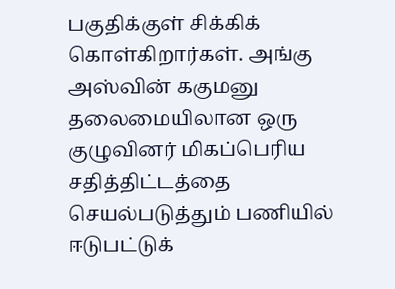பகுதிக்குள் சிக்கிக் கொள்கிறார்கள். அங்கு அஸ்வின் ககுமனு தலைமையிலான ஒரு குழுவினர் மிகப்பெரிய சதித்திட்டத்தை செயல்படுத்தும் பணியில் ஈடுபட்டுக்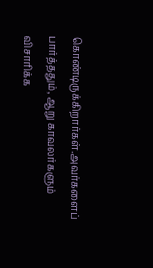கொண்டிருக்கிறார்கள்.அவர்களைப் பார்த்ததும், ஆறு காவலர்களும் விசாரிக்க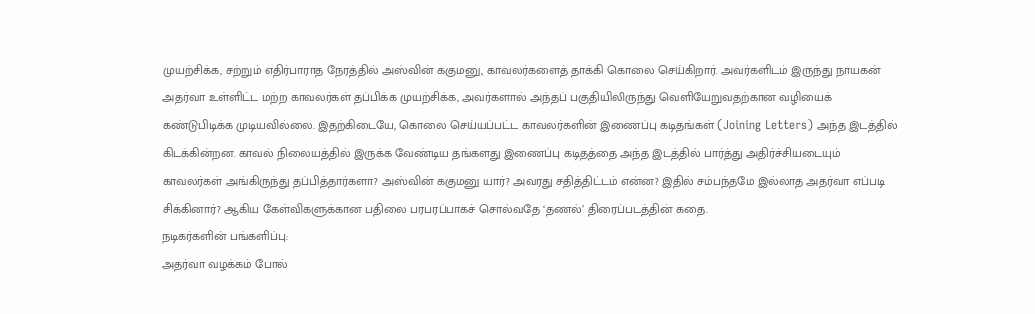முயற்சிக்க, சற்றும் எதிர்பாராத நேரத்தில் அஸ்வின் ககுமனு, காவலர்களைத் தாக்கி கொலை செய்கிறார். அவர்களிடம் இருந்து நாயகன் அதர்வா உள்ளிட்ட மற்ற காவலர்கள் தப்பிக்க முயற்சிக்க, அவர்களால் அந்தப் பகுதியிலிருந்து வெளியேறுவதற்கான வழியைக் கண்டுபிடிக்க முடியவில்லை. இதற்கிடையே, கொலை செய்யப்பட்ட காவலர்களின் இணைப்பு கடிதங்கள் (Joining Letters) அந்த இடத்தில் கிடக்கின்றன. காவல் நிலையத்தில் இருக்க வேண்டிய தங்களது இணைப்பு கடிதத்தை அந்த இடத்தில் பார்த்து அதிர்ச்சியடையும் காவலர்கள் அங்கிருந்து தப்பித்தார்களா? அஸ்வின் ககுமனு யார்? அவரது சதித்திட்டம் என்ன? இதில் சம்பந்தமே இல்லாத அதர்வா எப்படி சிக்கினார்? ஆகிய கேள்விகளுக்கான பதிலை பரபரப்பாகச் சொல்வதே ‘தணல்’ திரைப்படத்தின் கதை.
நடிகர்களின் பங்களிப்பு:
அதர்வா வழக்கம் போல்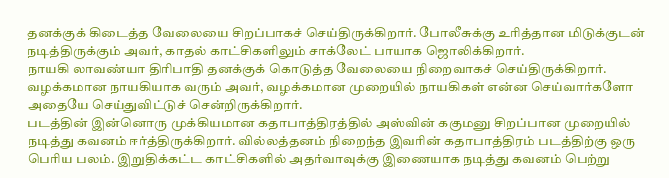தனக்குக் கிடைத்த வேலையை சிறப்பாகச் செய்திருக்கிறார். போலீசுக்கு உரித்தான மிடுக்குடன் நடித்திருக்கும் அவர், காதல் காட்சிகளிலும் சாக்லேட் பாயாக ஜொலிக்கிறார்.
நாயகி லாவண்யா திரிபாதி தனக்குக் கொடுத்த வேலையை நிறைவாகச் செய்திருக்கிறார். வழக்கமான நாயகியாக வரும் அவர், வழக்கமான முறையில் நாயகிகள் என்ன செய்வார்களோ அதையே செய்துவிட்டுச் சென்றிருக்கிறார்.
படத்தின் இன்னொரு முக்கியமான கதாபாத்திரத்தில் அஸ்வின் ககுமனு சிறப்பான முறையில் நடித்து கவனம் ஈர்த்திருக்கிறார். வில்லத்தனம் நிறைந்த இவரின் கதாபாத்திரம் படத்திற்கு ஒரு பெரிய பலம். இறுதிக்கட்ட காட்சிகளில் அதர்வாவுக்கு இணையாக நடித்து கவனம் பெற்று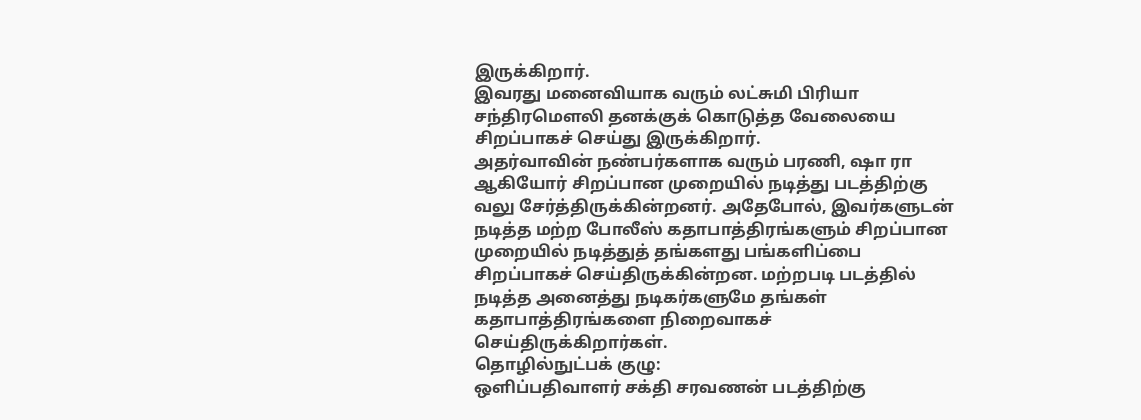இருக்கிறார்.
இவரது மனைவியாக வரும் லட்சுமி பிரியா சந்திரமௌலி தனக்குக் கொடுத்த வேலையை சிறப்பாகச் செய்து இருக்கிறார்.
அதர்வாவின் நண்பர்களாக வரும் பரணி, ஷா ரா ஆகியோர் சிறப்பான முறையில் நடித்து படத்திற்கு வலு சேர்த்திருக்கின்றனர். அதேபோல், இவர்களுடன் நடித்த மற்ற போலீஸ் கதாபாத்திரங்களும் சிறப்பான முறையில் நடித்துத் தங்களது பங்களிப்பை சிறப்பாகச் செய்திருக்கின்றன. மற்றபடி படத்தில் நடித்த அனைத்து நடிகர்களுமே தங்கள் கதாபாத்திரங்களை நிறைவாகச் செய்திருக்கிறார்கள்.
தொழில்நுட்பக் குழு:
ஒளிப்பதிவாளர் சக்தி சரவணன் படத்திற்கு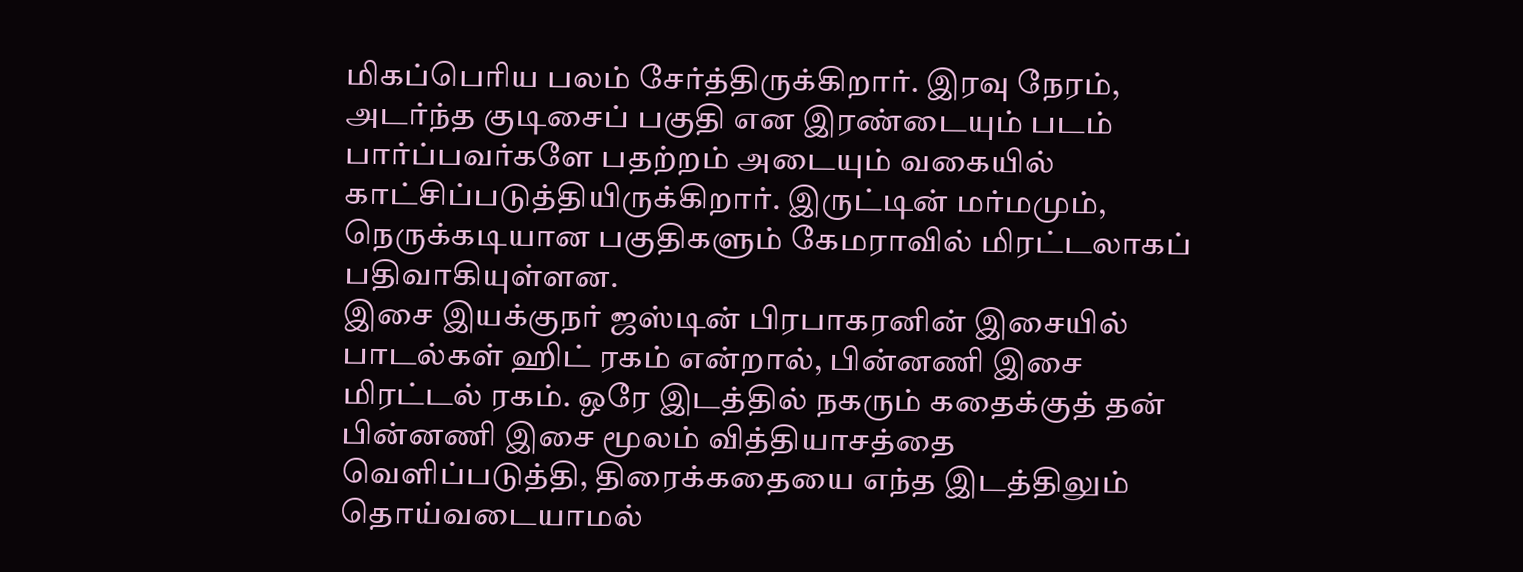மிகப்பெரிய பலம் சேர்த்திருக்கிறார். இரவு நேரம், அடர்ந்த குடிசைப் பகுதி என இரண்டையும் படம் பார்ப்பவர்களே பதற்றம் அடையும் வகையில் காட்சிப்படுத்தியிருக்கிறார். இருட்டின் மர்மமும், நெருக்கடியான பகுதிகளும் கேமராவில் மிரட்டலாகப் பதிவாகியுள்ளன.
இசை இயக்குநர் ஜஸ்டின் பிரபாகரனின் இசையில் பாடல்கள் ஹிட் ரகம் என்றால், பின்னணி இசை மிரட்டல் ரகம். ஒரே இடத்தில் நகரும் கதைக்குத் தன் பின்னணி இசை மூலம் வித்தியாசத்தை வெளிப்படுத்தி, திரைக்கதையை எந்த இடத்திலும் தொய்வடையாமல்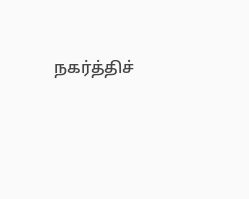நகர்த்திச்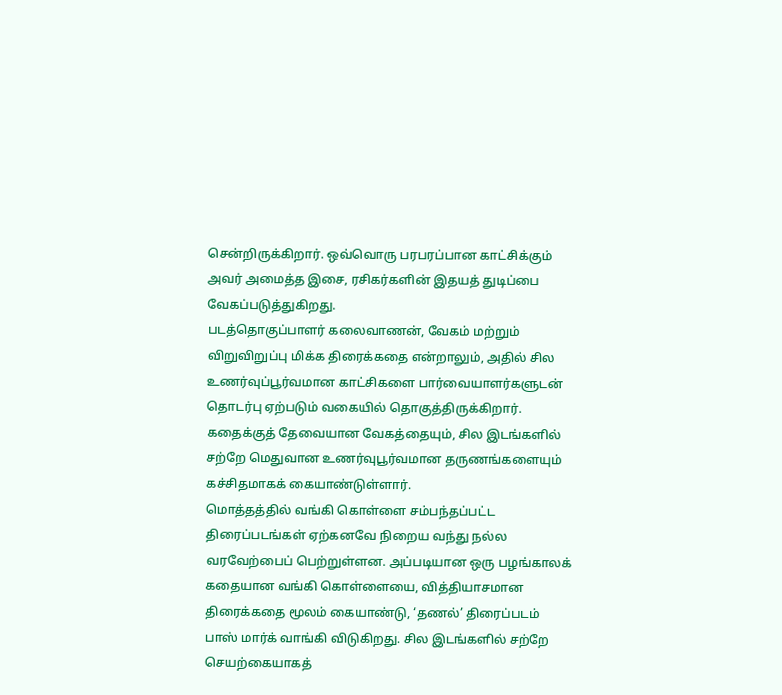சென்றிருக்கிறார். ஒவ்வொரு பரபரப்பான காட்சிக்கும் அவர் அமைத்த இசை, ரசிகர்களின் இதயத் துடிப்பை வேகப்படுத்துகிறது.
படத்தொகுப்பாளர் கலைவாணன், வேகம் மற்றும் விறுவிறுப்பு மிக்க திரைக்கதை என்றாலும், அதில் சில உணர்வுப்பூர்வமான காட்சிகளை பார்வையாளர்களுடன் தொடர்பு ஏற்படும் வகையில் தொகுத்திருக்கிறார். கதைக்குத் தேவையான வேகத்தையும், சில இடங்களில் சற்றே மெதுவான உணர்வுபூர்வமான தருணங்களையும் கச்சிதமாகக் கையாண்டுள்ளார்.
மொத்தத்தில் வங்கி கொள்ளை சம்பந்தப்பட்ட திரைப்படங்கள் ஏற்கனவே நிறைய வந்து நல்ல வரவேற்பைப் பெற்றுள்ளன. அப்படியான ஒரு பழங்காலக் கதையான வங்கி கொள்ளையை, வித்தியாசமான திரைக்கதை மூலம் கையாண்டு, ‘தணல்’ திரைப்படம் பாஸ் மார்க் வாங்கி விடுகிறது. சில இடங்களில் சற்றே செயற்கையாகத்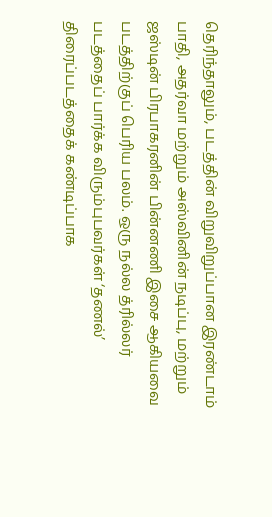தெரிந்தாலும், படத்தின் விறுவிறுப்பான இரண்டாம் பாதி, அதர்வா மற்றும் அஸ்வினின் நடிப்பு, மற்றும் ஜஸ்டின் பிரபாகரனின் பின்னணி இசை ஆகியவை படத்திற்குப் பெரிய பலம். ஒரு நல்ல த்ரில்லர் படத்தைப் பார்க்க விரும்புபவர்கள் ‘தணல்’ திரைப்படத்தைக் கண்டிப்பாக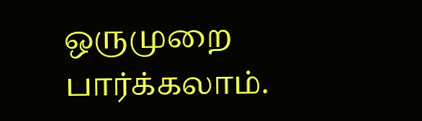ஒருமுறை பார்க்கலாம்.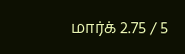மார்க் 2.75 / 5